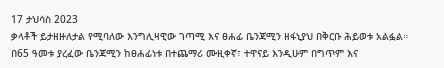17 ታህሳስ 2023
ቃላቶች ይታዘዙለታል የሚባለው እንግሊዛዊው ገጣሚ እና ፀሐፊ ቤንጃሚን ዘፋኒያህ በቅርቡ ሕይወቱ አልፏል።
በ65 ዓመቱ ያረፈው ቤንጃሚን ከፀሐፊነቱ በተጨማሪ ሙዚቀኛ፣ ተዋናይ እንዲሁም በግጥም እና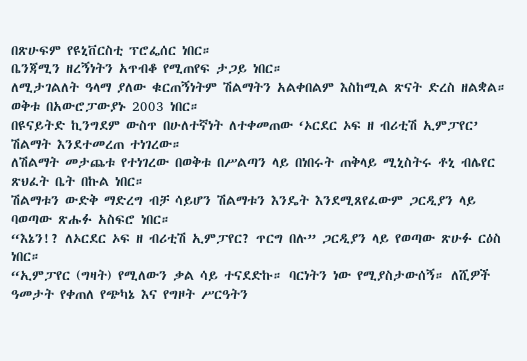በጽሁፍም የዩኒቨርስቲ ፕሮፌሰር ነበር።
ቤንጃሚን ዘረኝነትን አጥብቆ የሚጠየፍ ታጋይ ነበር።
ለሚታገልለት ዓላማ ያለው ቁርጠኝነትም ሽልማትን አልቀበልም እስከሚል ጽናት ድረስ ዘልቋል።
ወቅቱ በአውሮፓውያኑ 2003 ነበር።
በዩናይትድ ኪንግደም ውስጥ በሁለተኛነት ለተቀመጠው ‘ኦርደር ኦፍ ዘ ብሪቲሽ ኢምፓየር’ ሽልማት እንደተመረጠ ተነገረው።
ለሽልማት መታጨቱ የተነገረው በወቅቱ በሥልጣን ላይ በነበሩት ጠቅላይ ሚኒስትሩ ቶኒ ብሌየር ጽህፈት ቤት በኩል ነበር።
ሽልማቱን ውድቅ ማድረግ ብቻ ሳይሆን ሽልማቱን እንዴት እንደሚጸየፈውም ጋርዲያን ላይ ባወጣው ጽሑፉ አስፍሮ ነበር።
“እኔን!? ለኦርደር ኦፍ ዘ ብሪቲሽ ኢምፓየር? ጥርግ በሉ” ጋርዲያን ላይ የወጣው ጽሁፉ ርዕስ ነበር።
“ኢምፓየር (ግዛት) የሚለውን ቃል ሳይ ተናደድኩ። ባርነትን ነው የሚያስታውሰኝ። ለሺዎች ዓመታት የቀጠለ የጭካኔ እና የግዞት ሥርዓትን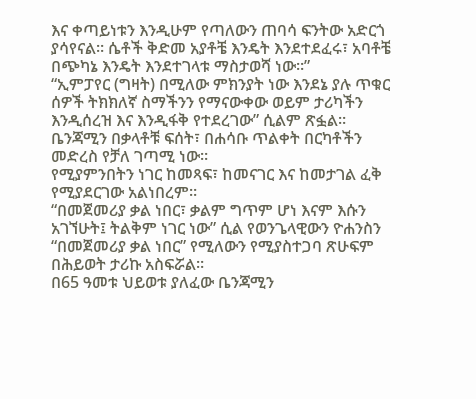እና ቀጣይነቱን እንዲሁም የጣለውን ጠባሳ ፍንትው አድርጎ ያሳየናል። ሴቶች ቅድመ አያቶቼ እንዴት እንደተደፈሩ፣ አባቶቼ በጭካኔ እንዴት እንደተገላቱ ማስታወሻ ነው።”
“ኢምፓየር (ግዛት) በሚለው ምክንያት ነው እንደኔ ያሉ ጥቁር ሰዎች ትክክለኛ ስማችንን የማናውቀው ወይም ታሪካችን እንዲሰረዝ እና እንዲፋቅ የተደረገው” ሲልም ጽፏል።
ቤንጃሚን በቃላቶቹ ፍሰት፣ በሐሳቡ ጥልቀት በርካቶችን መድረስ የቻለ ገጣሚ ነው።
የሚያምንበትን ነገር ከመጻፍ፣ ከመናገር እና ከመታገል ፈቅ የሚያደርገው አልነበረም።
“በመጀመሪያ ቃል ነበር፣ ቃልም ግጥም ሆነ እናም እሱን አገኘሁት፤ ትልቅም ነገር ነው” ሲል የወንጌላዊውን ዮሐንስን “በመጀመሪያ ቃል ነበር” የሚለውን የሚያስተጋባ ጽሁፍም በሕይወት ታሪኩ አስፍሯል።
በ65 ዓመቱ ህይወቱ ያለፈው ቤንጃሚን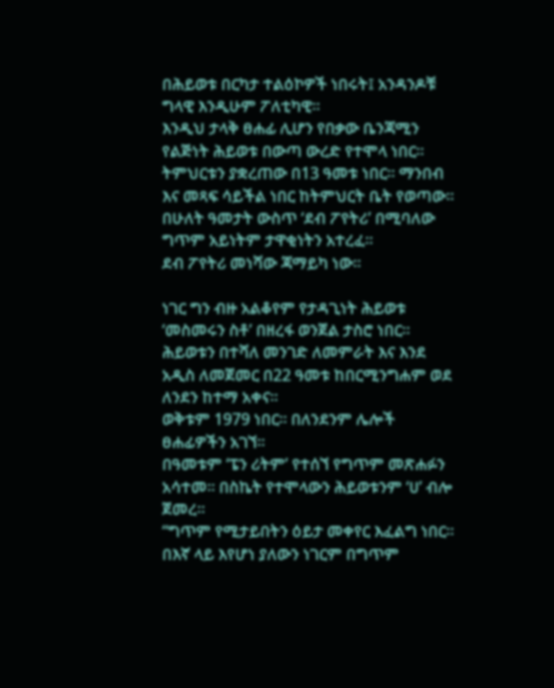በሕይወቱ በርካታ ተልዕኮዎች ነበሩት፤ አንዳንዶቹ ግላዊ እንዲሁም ፖለቲካዊ።
እንዲህ ታላቅ ፀሐፊ ሊሆን የበቃው ቤንጃሚን የልጅነት ሕይወቱ በውጣ ውረድ የተሞላ ነበር።
ትምህርቱን ያቋረጠው በ13 ዓመቱ ነበር። ማንበብ እና መጻፍ ሳይችል ነበር ከትምህርት ቤት የወጣው።
በሁለት ዓመታት ውስጥ ‘ደብ ፖየትሪ’ በሚባለው ግጥም አይነትም ታዋቂነትን አተረፈ።
ደብ ፖየትሪ መነሻው ጃማይካ ነው።

ነገር ግን ብዙ አልቆየም የታዳጊነት ሕይወቱ ‘መስመሩን ስቶ’ በዘረፋ ወንጀል ታስሮ ነበር።
ሕይወቱን በተሻለ መንገድ ለመምራት እና እንደ አዲስ ለመጀመር በ22 ዓመቱ ከበርሚንግሐም ወደ ለንደን ከተማ አቀና።
ወቅቱም 1979 ነበር። በለንደንም ሌሎች ፀሐፊዎችን አገኘ።
በዓመቱም ‘ፔን ሪትም’ የተሰኘ የግጥም መጽሐፉን አሳተመ። በስኬት የተሞላውን ሕይወቱንም ‘ሀ’ ብሎ ጀመረ።
“ግጥም የሚታይበትን ዕይታ መቀየር እፈልግ ነበር። በእኛ ላይ እየሆነ ያለውን ነገርም በግጥም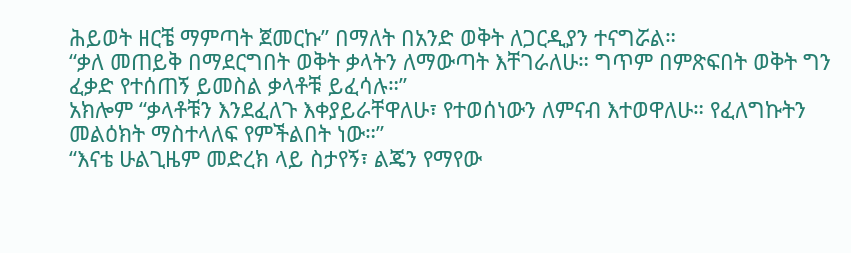ሕይወት ዘርቼ ማምጣት ጀመርኩ” በማለት በአንድ ወቅት ለጋርዲያን ተናግሯል።
“ቃለ መጠይቅ በማደርግበት ወቅት ቃላትን ለማውጣት እቸገራለሁ። ግጥም በምጽፍበት ወቅት ግን ፈቃድ የተሰጠኝ ይመስል ቃላቶቹ ይፈሳሉ።”
አክሎም “ቃላቶቹን እንደፈለጉ እቀያይራቸዋለሁ፣ የተወሰነውን ለምናብ እተወዋለሁ። የፈለግኩትን መልዕክት ማስተላለፍ የምችልበት ነው።”
“እናቴ ሁልጊዜም መድረክ ላይ ስታየኝ፣ ልጄን የማየው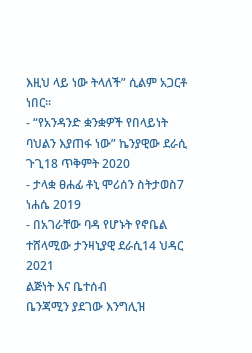እዚህ ላይ ነው ትላለች” ሲልም አጋርቶ ነበር።
- “የአንዳንድ ቋንቋዎች የበላይነት ባህልን እያጠፋ ነው” ኬንያዊው ደራሲ ጉጊ18 ጥቅምት 2020
- ታላቋ ፀሐፊ ቶኒ ሞሪሰን ስትታወስ7 ነሐሴ 2019
- በአገራቸው ባዳ የሆኑት የኖቤል ተሸላሚው ታንዛኒያዊ ደራሲ14 ህዳር 2021
ልጅነት እና ቤተሰብ
ቤንጃሚን ያደገው እንግሊዝ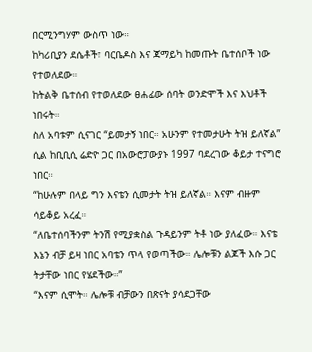በርሚንግሃም ውስጥ ነው።
ከካሪቢያን ደሴቶች፣ ባርቤዶስ እና ጃማይካ ከመጡት ቤተሰቦች ነው የተወለደው።
ከትልቅ ቤተሰብ የተወለደው ፀሐፊው ሰባት ወንድሞች እና እህቶች ነበሩት።
ስለ አባቱም ሲናገር “ይመታኝ ነበር። አሁንም የተመታሁት ትዝ ይለኛል” ሲል ከቢቢሲ ሬድዮ ጋር በአውሮፓውያኑ 1997 ባደረገው ቆይታ ተናግሮ ነበር።
“ከሁሉም በላይ ግን እናቴን ሲመታት ትዝ ይለኛል። እናም ብዙም ሳይቆይ አረፈ።
“ለቤተሰባችንም ትንሽ የሚያቋስል ጉዳይንም ትቶ ነው ያለፈው። እናቴ እኔን ብቻ ይዛ ነበር አባቴን ጥላ የወጣችው። ሌሎቹን ልጆች እሱ ጋር ትታቸው ነበር የሄደችው።”
“እናም ሲሞት። ሌሎቹ ብቻውን በጽናት ያሳደጋቸው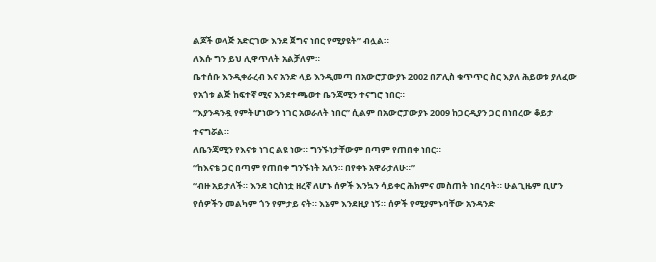ልጆች ወላጅ አድርገው እንደ ጀግና ነበር የሚያዩት” ብሏል።
ለእሱ ግን ይህ ሊዋጥለት አልቻለም።
ቤተሰቡ እንዲቀራረብ እና አንድ ላይ እንዲመጣ በአውሮፓውያኑ 2002 በፖሊስ ቁጥጥር ስር እያለ ሕይወቱ ያለፈው የአጎቱ ልጅ ከፍተኛ ሚና እንደተጫወተ ቤንጃሚን ተናግሮ ነበር።
“እያንዳንዷ የምትሆነውን ነገር አወራለት ነበር” ሲልም በአውሮፓውያኑ 2009 ከጋርዲያን ጋር በነበረው ቆይታ ተናግሯል።
ለቤንጃሚን የእናቱ ነገር ልዩ ነው። ግንኙነታቸውም በጣም የጠበቀ ነበር።
“ከእናቴ ጋር በጣም የጠበቀ ግንኙነት አለን። በየቀኑ አዋራታለሁ።”
“ብዙ አይታለች። እንደ ነርስነቷ ዘረኛ ለሆኑ ሰዎች እንኳን ሳይቀር ሕክምና መስጠት ነበረባት። ሁልጊዜም ቢሆን የሰዎችን መልካም ጎን የምታይ ናት። እኔም እንደዚያ ነኝ። ሰዎች የሚያምኑባቸው አንዳንድ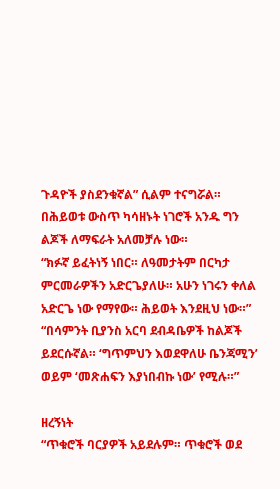ጉዳዮች ያስደንቁኛል” ሲልም ተናግሯል።
በሕይወቱ ውስጥ ካሳዘኑት ነገሮች አንዱ ግን ልጆች ለማፍራት አለመቻሉ ነው።
“ክፉኛ ይፈትነኝ ነበር። ለዓመታትም በርካታ ምርመራዎችን አድርጌያለሁ። አሁን ነገሩን ቀለል አድርጌ ነው የማየው። ሕይወት እንደዚህ ነው።”
“በሳምንት ቢያንስ አርባ ደብዳቤዎች ከልጆች ይደርሱኛል። ‘ግጥምህን እወደዋለሁ ቤንጃሚን’ ወይም ‘መጽሐፍን እያነበብኩ ነው’ የሚሉ።”

ዘረኝነት
“ጥቁሮች ባርያዎች አይደሉም። ጥቁሮች ወደ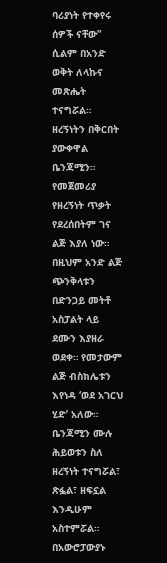ባሪያነት የተቀየሩ ሰዎች ናቸው” ሲልም በአንድ ወቅት ለላኩና መጽሔት ተናግሯል።
ዘረኝነትን በቅርበት ያውቀዋል ቤንጃሚን። የመጀመሪያ የዘረኝነት ጥቃት የደረሰበትም ገና ልጅ እያለ ነው። በዚህም አንድ ልጅ ጭንቅላቱን በድንጋይ መትቶ አስፓልት ላይ ደሙን እያዘራ ወደቀ። የመታውም ልጅ ብስክሌቱን እየነዳ ‘ወደ አገርህ ሂድ’ አለው።
ቤንጃሚን ሙሉ ሕይወቱን ስለ ዘረኝነት ተናግሯል፣ ጽፏል፣ ዘፍኗል እንዲሁም አስተምሯል።
በአውሮፓውያኑ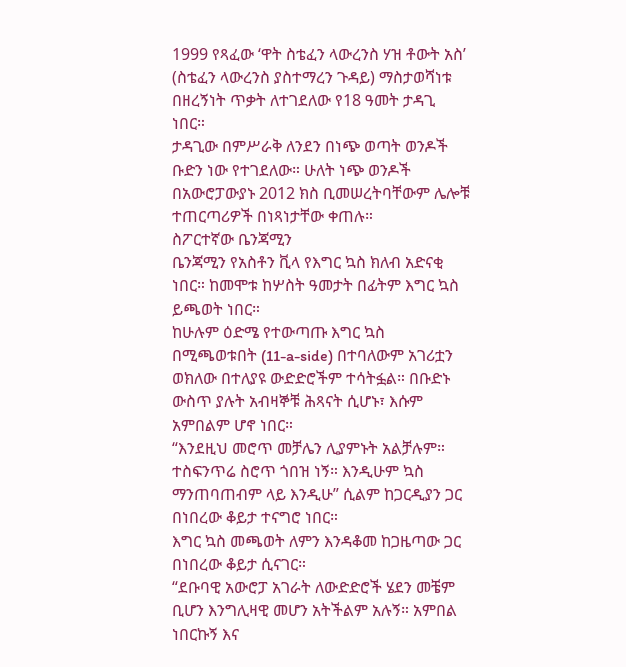1999 የጻፈው ‘ዋት ስቴፈን ላውረንስ ሃዝ ቶውት አስ’ (ስቴፈን ላውረንስ ያስተማረን ጉዳይ) ማስታወሻነቱ በዘረኝነት ጥቃት ለተገደለው የ18 ዓመት ታዳጊ ነበር።
ታዳጊው በምሥራቅ ለንደን በነጭ ወጣት ወንዶች ቡድን ነው የተገደለው። ሁለት ነጭ ወንዶች በአውሮፓውያኑ 2012 ክስ ቢመሠረትባቸውም ሌሎቹ ተጠርጣሪዎች በነጻነታቸው ቀጠሉ።
ስፖርተኛው ቤንጃሚን
ቤንጃሚን የአስቶን ቪላ የእግር ኳስ ክለብ አድናቂ ነበር። ከመሞቱ ከሦስት ዓመታት በፊትም እግር ኳስ ይጫወት ነበር።
ከሁሉም ዕድሜ የተውጣጡ እግር ኳስ በሚጫወቱበት (11-a-side) በተባለውም አገሪቷን ወክለው በተለያዩ ውድድሮችም ተሳትፏል። በቡድኑ ውስጥ ያሉት አብዛኞቹ ሕጻናት ሲሆኑ፣ እሱም አምበልም ሆኖ ነበር።
“እንደዚህ መሮጥ መቻሌን ሊያምኑት አልቻሉም። ተስፍንጥሬ ስሮጥ ጎበዝ ነኝ። እንዲሁም ኳስ ማንጠባጠብም ላይ እንዲሁ” ሲልም ከጋርዲያን ጋር በነበረው ቆይታ ተናግሮ ነበር።
እግር ኳስ መጫወት ለምን እንዳቆመ ከጋዜጣው ጋር በነበረው ቆይታ ሲናገር።
“ደቡባዊ አውሮፓ አገራት ለውድድሮች ሄደን መቼም ቢሆን እንግሊዛዊ መሆን አትችልም አሉኝ። አምበል ነበርኩኝ እና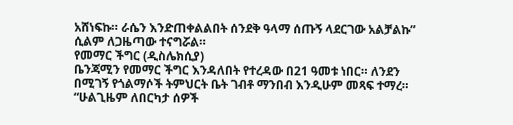አሸነፍኩ። ራሴን እንድጠቀልልበት ሰንደቅ ዓላማ ሰጡኝ ላደርገው አልቻልኩ” ሲልም ለጋዜጣው ተናግሯል።
የመማር ችግር (ዲስሌክሲያ)
ቤንጃሚን የመማር ችግር እንዳለበት የተረዳው በ21 ዓመቱ ነበር። ለንደን በሚገኝ የጎልማሶች ትምህርት ቤት ገብቶ ማንበብ እንዲሁም መጻፍ ተማረ።
“ሁልጊዜም ለበርካታ ሰዎች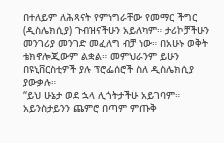በተለይም ለሕጻናት የምነግራቸው የመማር ችግር (ዲስሌክሲያ) ጉብዝናችሁን አይለካም። ታሪኮቻችሁን መንገሪያ መንገድ መፈለግ ብቻ ነው። በአሁኑ ወቅት ቴክኖሎጂውም ልቋል። መምህራንም ይሁን በዩኒቨርስቲዎች ያሉ ፕሮፌሰሮች ስለ ዲስሌክሲያ ያውቃሉ።
“ይህ ሁኔታ ወደ ኋላ ሊጎትታችሁ አይገባም። አይንስታይንን ጨምሮ በጣም ምጡቅ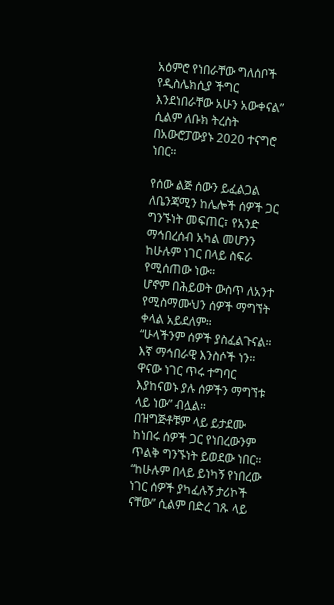አዕምሮ የነበራቸው ግለሰቦች የዲስሌክሲያ ችግር እንደነበራቸው አሁን አውቀናል” ሲልም ለቡክ ትረስት በአውሮፓውያኑ 2020 ተናግሮ ነበር።

የሰው ልጅ ሰውን ይፈልጋል
ለቤንጃሚን ከሌሎች ሰዎች ጋር ግንኙነት መፍጠር፣ የአንድ ማኅበረሰብ አካል መሆንን ከሁሉም ነገር በላይ ስፍራ የሚሰጠው ነው።
ሆኖም በሕይወት ውስጥ ለአንተ የሚስማሙህን ሰዎች ማግኘት ቀላል አይደለም።
“ሁላችንም ሰዎች ያስፈልጉናል። እኛ ማኅበራዊ እንስሶች ነን። ዋናው ነገር ጥሩ ተግባር እያከናወኑ ያሉ ሰዎችን ማግኘቱ ላይ ነው” ብሏል።
በዝግጅቶቹም ላይ ይታደሙ ከነበሩ ሰዎች ጋር የነበረውንም ጥልቅ ግንኙነት ይወደው ነበር።
“ከሁሉም በላይ ይነካኝ የነበረው ነገር ሰዎች ያካፈሉኝ ታሪኮች ናቸው” ሲልም በድረ ገጹ ላይ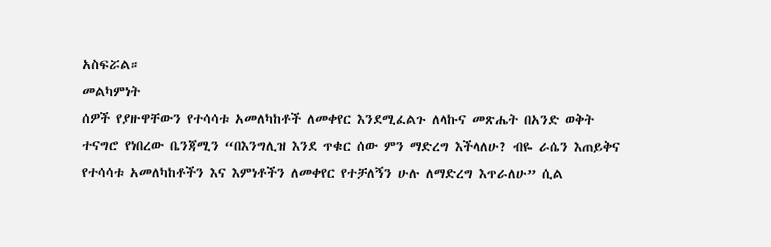አስፍሯል።
መልካምነት
ሰዎች የያዙዋቸውን የተሳሳቱ አመለካከቶች ለመቀየር እንደሚፈልጉ ለላኩና መጽሔት በአንድ ወቅት ተናግሮ የነበረው ቤንጃሚን “በእንግሊዝ እንደ ጥቁር ሰው ምን ማድረግ እችላለሁ? ብዬ ራሴን እጠይቅና የተሳሳቱ አመለካከቶችን እና እምነቶችን ለመቀየር የተቻለኝን ሁሉ ለማድረግ እጥራለሁ” ሲል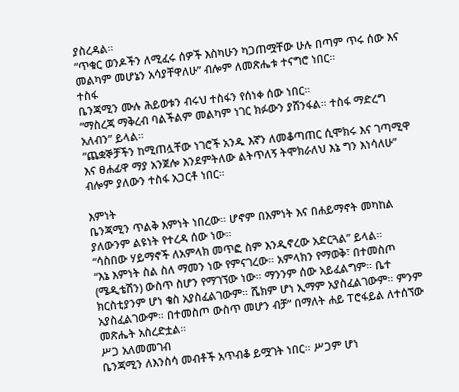ያስረዳል።
“ጥቁር ወንዶችን ለሚፈሩ ሰዎች እስካሁን ካጋጠሟቸው ሁሉ በጣም ጥሩ ሰው እና መልካም መሆኔን አሳያቸዋለሁ” ብሎም ለመጽሔቱ ተናግሮ ነበር።
ተስፋ
ቤንጃሚን ሙሉ ሕይወቱን ብሩህ ተስፋን የሰነቀ ሰው ነበር።
“ማስረጃ ማቅረብ ባልችልም መልካም ነገር ክፉውን ያሸንፋል። ተስፋ ማድረግ አለብን” ይላል።
“ጨቋኞቻችን ከሚጠሏቸው ነገሮች አንዱ እኛን ለመቆጣጠር ሲሞክሩ እና ገጣሚዋ እና ፀሐፊዋ ማያ አንጀሎ እንደምትለው ልትጥለኝ ትሞክራለህ እኔ ግን እነሳለሁ” ብሎም ያለውን ተስፋ አጋርቶ ነበር።

እምነት
ቤንጃሚን ጥልቅ እምነት ነበረው። ሆኖም በእምነት እና በሐይማኖት መካከል ያለውንም ልዩነት የተረዳ ሰው ነው።
“ሳስበው ሃይማኖች ለአምላክ መጥፎ ስም እንዲኖረው አድርጓል” ይላል።
“እኔ እምነት ስል ስለ ማመን ነው የምናገረው። አምላክን የማወቅ፣ በተመስጦ (ሜዲቴሽን) ውስጥ ስሆን የማገኘው ነው። ማንንም ሰው አይፈልግም። ቤተ ክርስቲያንም ሆነ ቄስ አያስፈልገውም። ሼክም ሆነ ኢማም አያስፈልገውም። ምንም አያስፈልገውም። በተመስጦ ውስጥ መሆን ብቻ” በማለት ሐይ ፐሮፋይል ለተሰኘው መጽሔት አስረድቷል።
ሥጋ አለመመገብ
ቤንጃሚን ለእንስሳ መብቶች አጥብቆ ይሟገት ነበር። ሥጋም ሆነ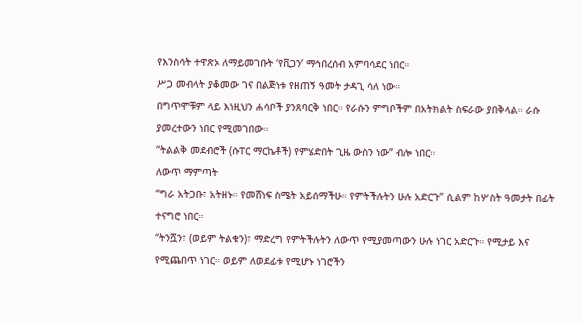የእንስሳት ተዋጽኦ ለማይመገቡት ‘የቪጋን’ ማኅበረሰብ አምባሳደር ነበር።
ሥጋ መብላት ያቆመው ገና በልጅነቱ የዘጠኝ ዓመት ታዳጊ ሳለ ነው።
በግጥሞቹም ላይ እነዚህን ሐሳቦች ያንጸባርቅ ነበር። የራሱን ምግቦችም በአትክልት ስፍራው ያበቅላል። ራሱ ያመረተውን ነበር የሚመገበው።
“ትልልቅ መደብሮች (ሱፐር ማርኬቶች) የምሄድበት ጊዜ ውስን ነው” ብሎ ነበር።
ለውጥ ማምጣት
“ግራ አትጋቡ፣ አትዘኑ። የመሸነፍ ስሜት አይሰማችሁ። የምትችሉትን ሁሉ አድርጉ” ሲልም ከሦስት ዓመታት በፊት ተናግሮ ነበር።
“ትንሿን፣ (ወይም ትልቁን)፣ ማድረግ የምትችሉትን ለውጥ የሚያመጣውን ሁሉ ነገር አድርጉ። የሚታይ እና የሚጨበጥ ነገር። ወይም ለወደፊቱ የሚሆኑ ነገሮችን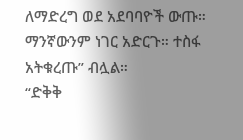ለማድረግ ወደ አደባባዮች ውጡ። ማንኛውንም ነገር አድርጉ። ተስፋ አትቁረጡ” ብሏል።
“ድቅቅ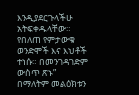እንዲያደርጉላችሁ አትፍቀዱላቸው። የበለጠ የምታውቁ ወንድሞች እና እህቶች ተነሱ። በመንገዳገድም ውስጥ ጽኑ” በማለትም መልዕክቱን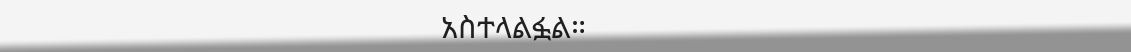አስተላልፏል።